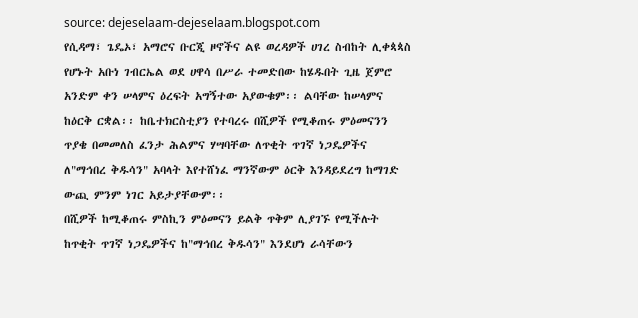source: dejeselaam-dejeselaam.blogspot.com
የሲዳማ፣ ጌዴኦ፣ አማሮና ቡርጂ ዞኖችና ልዩ ወረዳዎች ሀገረ ስብከት ሊቀጳጳስ የሆኑት አቡነ ገብርኤል ወደ ሀዋሳ በሥራ ተመድበው ከሄዱበት ጊዜ ጀምሮ አንድም ቀን ሠላምና ዕረፍት አግኝተው አያውቁም፡፡ ልባቸው ከሠላምና ከዕርቅ ርቋል፡፡ ከቤተክርስቲያን የተባረሩ በሺዎች የሚቆጠሩ ምዕመናንን ጥያቄ በመመለስ ፈንታ ሕልምና ሃሣባቸው ለጥቂት ጥገኛ ነጋዴዎችና ለ"ማኅበረ ቅዱሳን" አባላት እየተሸነፈ ማንኛውም ዕርቅ እንዳይደረግ ከማገድ ውጪ ምንም ነገር አይታያቸውም፡፡
በሺዎች ከሚቆጠሩ ምስኪን ምዕመናን ይልቅ ጥቅም ሊያገኙ የሚችሉት ከጥቂት ጥገኛ ነጋዴዎችና ከ"ማኅበረ ቅዱሳን" እንደሆነ ራሳቸውን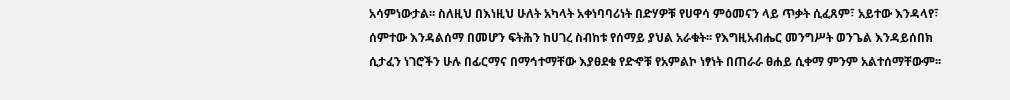አሳምነውታል፡፡ ስለዚህ በእነዚህ ሁለት አካላት አቀነባባሪነት በድሃዎቹ የሀዋሳ ምዕመናን ላይ ጥቃት ሲፈጸም፣ አይተው እንዳላየ፣ ሰምተው እንዳልሰማ በመሆን ፍትሕን ከሀገረ ስብከቱ የሰማይ ያህል አራቁት፡፡ የእግዚአብሔር መንግሥት ወንጌል እንዳይሰበክ ሲታፈን ነገሮችን ሁሉ በፊርማና በማኅተማቸው እያፀደቁ የድኆቹ የአምልኮ ነፃነት በጠራራ ፀሐይ ሲቀማ ምንም አልተሰማቸውም፡፡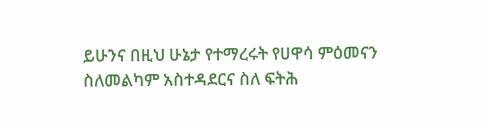ይሁንና በዚህ ሁኔታ የተማረሩት የሀዋሳ ምዕመናን ስለመልካም አስተዳደርና ስለ ፍትሕ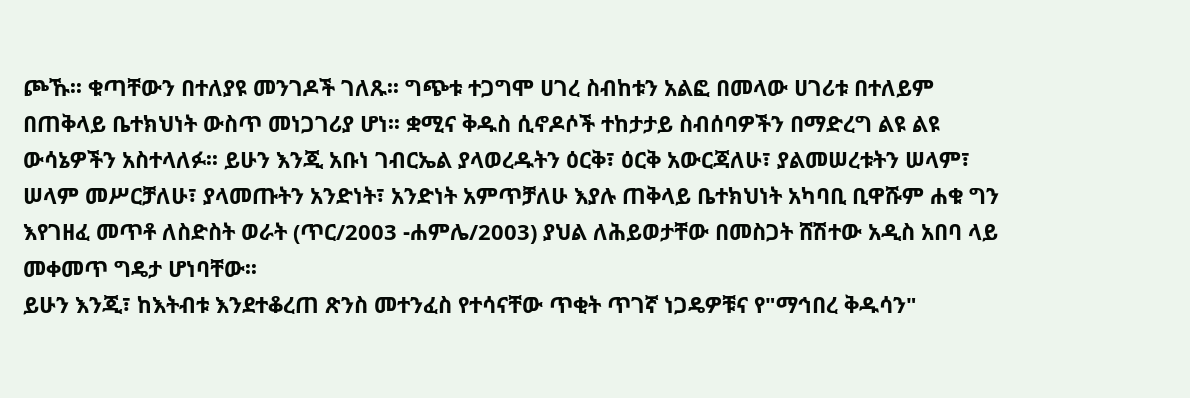ጮኹ፡፡ ቁጣቸውን በተለያዩ መንገዶች ገለጹ፡፡ ግጭቱ ተጋግሞ ሀገረ ስብከቱን አልፎ በመላው ሀገሪቱ በተለይም በጠቅላይ ቤተክህነት ውስጥ መነጋገሪያ ሆነ፡፡ ቋሚና ቅዱስ ሲኖዶሶች ተከታታይ ስብሰባዎችን በማድረግ ልዩ ልዩ ውሳኔዎችን አስተላለፉ፡፡ ይሁን እንጂ አቡነ ገብርኤል ያላወረዱትን ዕርቅ፣ ዕርቅ አውርጃለሁ፣ ያልመሠረቱትን ሠላም፣ ሠላም መሥርቻለሁ፣ ያላመጡትን አንድነት፣ አንድነት አምጥቻለሁ እያሉ ጠቅላይ ቤተክህነት አካባቢ ቢዋሹም ሐቁ ግን እየገዘፈ መጥቶ ለስድስት ወራት (ጥር/2003 -ሐምሌ/2003) ያህል ለሕይወታቸው በመስጋት ሸሽተው አዲስ አበባ ላይ መቀመጥ ግዴታ ሆነባቸው፡፡
ይሁን እንጂ፣ ከእትብቱ እንደተቆረጠ ጽንስ መተንፈስ የተሳናቸው ጥቂት ጥገኛ ነጋዴዎቹና የ"ማኅበረ ቅዱሳን"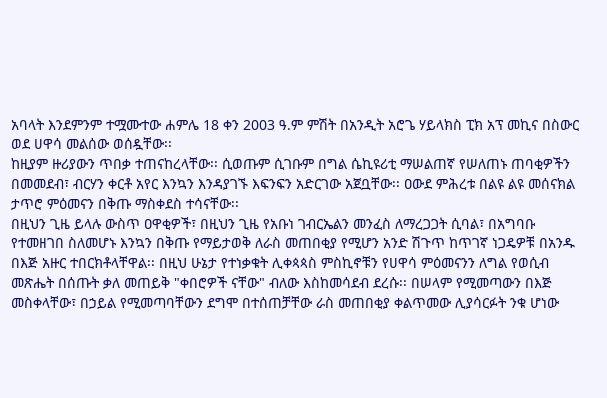አባላት እንደምንም ተሟሙተው ሐምሌ 18 ቀን 2003 ዓ.ም ምሽት በአንዲት አሮጌ ሃይላክስ ፒክ አፕ መኪና በስውር ወደ ሀዋሳ መልሰው ወሰዷቸው፡፡
ከዚያም ዙሪያውን ጥበቃ ተጠናከረላቸው፡፡ ሲወጡም ሲገቡም በግል ሴኪዩሪቲ ማሠልጠኛ የሠለጠኑ ጠባቂዎችን በመመደብ፣ ብርሃን ቀርቶ አየር እንኳን እንዳያገኙ እፍንፍን አድርገው አጀቧቸው፡፡ ዐውደ ምሕረቱ በልዩ ልዩ መሰናክል ታጥሮ ምዕመናን በቅጡ ማስቀደስ ተሳናቸው፡፡
በዚህን ጊዜ ይላሉ ውስጥ ዐዋቂዎች፣ በዚህን ጊዜ የአቡነ ገብርኤልን መንፈስ ለማረጋጋት ሲባል፣ በአግባቡ የተመዘገበ ስለመሆኑ እንኳን በቅጡ የማይታወቅ ለራስ መጠበቂያ የሚሆን አንድ ሽጉጥ ከጥገኛ ነጋዴዎቹ በአንዱ በእጅ አዙር ተበርክቶላቸዋል፡፡ በዚህ ሁኔታ የተነቃቁት ሊቀጳጳስ ምስኪኖቹን የሀዋሳ ምዕመናንን ለግል የወሲብ መጽሔት በሰጡት ቃለ መጠይቅ "ቀበሮዎች ናቸው" ብለው እስከመሳደብ ደረሱ፡፡ በሠላም የሚመጣውን በእጅ መስቀላቸው፣ በኃይል የሚመጣባቸውን ደግሞ በተሰጠቻቸው ራስ መጠበቂያ ቀልጥመው ሊያሳርፉት ንቁ ሆነው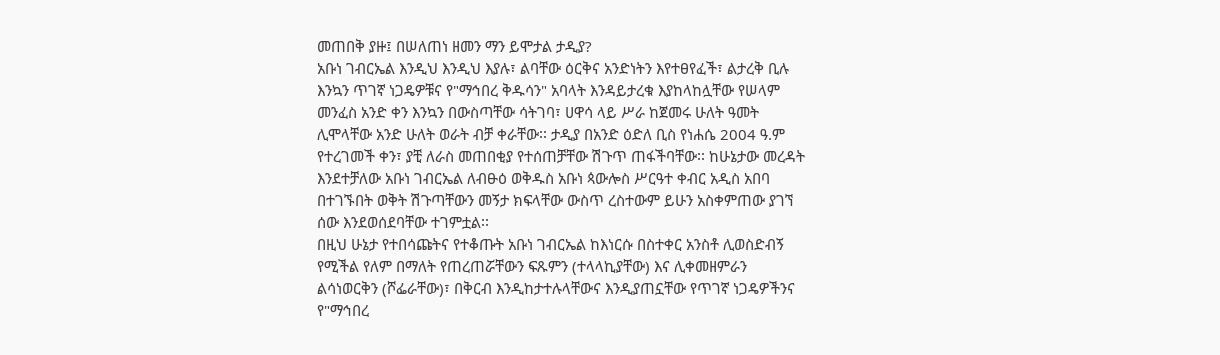መጠበቅ ያዙ፤ በሠለጠነ ዘመን ማን ይሞታል ታዲያ?
አቡነ ገብርኤል እንዲህ እንዲህ እያሉ፣ ልባቸው ዕርቅና አንድነትን እየተፀየፈች፣ ልታረቅ ቢሉ እንኳን ጥገኛ ነጋዴዎቹና የ"ማኅበረ ቅዱሳን" አባላት እንዳይታረቁ እያከላከሏቸው የሠላም መንፈስ አንድ ቀን እንኳን በውስጣቸው ሳትገባ፣ ሀዋሳ ላይ ሥራ ከጀመሩ ሁለት ዓመት ሊሞላቸው አንድ ሁለት ወራት ብቻ ቀራቸው፡፡ ታዲያ በአንድ ዕድለ ቢስ የነሐሴ 2004 ዓ.ም የተረገመች ቀን፣ ያቺ ለራስ መጠበቂያ የተሰጠቻቸው ሽጉጥ ጠፋችባቸው፡፡ ከሁኔታው መረዳት እንደተቻለው አቡነ ገብርኤል ለብፁዕ ወቅዱስ አቡነ ጳውሎስ ሥርዓተ ቀብር አዲስ አበባ በተገኙበት ወቅት ሽጉጣቸውን መኝታ ክፍላቸው ውስጥ ረስተውም ይሁን አስቀምጠው ያገኘ ሰው እንደወሰደባቸው ተገምቷል፡፡
በዚህ ሁኔታ የተበሳጩትና የተቆጡት አቡነ ገብርኤል ከእነርሱ በስተቀር አንስቶ ሊወስድብኝ የሚችል የለም በማለት የጠረጠሯቸውን ፍጹምን (ተላላኪያቸው) እና ሊቀመዘምራን ልሳነወርቅን (ሾፌራቸው)፣ በቅርብ እንዲከታተሉላቸውና እንዲያጠኗቸው የጥገኛ ነጋዴዎችንና የ"ማኅበረ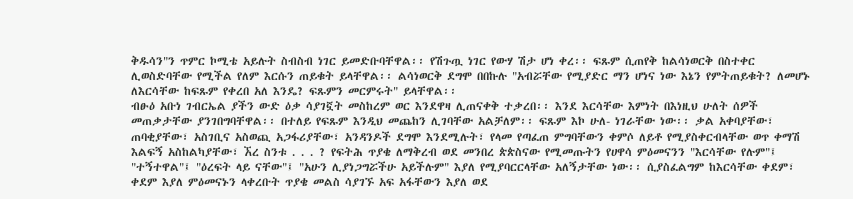ቅዱሳን"ን ጥምር ኮሚቴ አይሉት ስብስብ ነገር ይመድቡባቸዋል፡፡ የሽጉጧ ነገር የውሃ ሽታ ሆነ ቀረ፡፡ ፍጹም ሲጠየቅ ከልሳነወርቅ በስተቀር ሊወስድባቸው የሚችል የለም እርሱን ጠይቁት ይላቸዋል፡፡ ልሳነወርቅ ደግሞ በበኩሉ "አብሯቸው የሚያድር ማን ሆነና ነው እኔን የምትጠይቁት? ለመሆኑ ለእርሳቸው ከፍጹም የቀረበ አለ እንዴ? ፍጹምን መርምሩት" ይላቸዋል፡፡
ብፁዕ አቡነ ገብርኤል ያችን ውድ ዕቃ ሳያገኟት መስከረም ወር እንደዋዛ ሊጠናቀቅ ተቃረበ፡፡ እንደ እርሳቸው እምነት በእነዚህ ሁለት ሰዎች መጠቃታቸው ያንገበግባቸዋል፡፡ በተለይ የፍጹም እንዲህ መጨከን ሊገባቸው አልቻለም፡፡ ፍጹም እኮ ሁለ- ነገራቸው ነው፡፡ ቃል አቀባያቸው፣ ጠባቂያቸው፣ አስገቢና አስወጪ አጋፋሪያቸው፣ አንዳንዶች ደግሞ እንደሚሉት፣ የላመ የጣፈጠ ምግባቸውን ቀምሶ ለይቶ የሚያስቀርብላቸው ወጥ ቀማሽ እልፍኝ አስከልካያቸው፣ ኧረ ስንቱ . . . ? የፍትሕ ጥያቄ ለማቅረብ ወደ መንበረ ጵጵስናው የሚመጡትን የሀዋሳ ምዕመናንን "እርሳቸው የሉም"፤ "ተኝተዋል"፤ "ዕረፍት ላይ ናቸው"፤ "አሁን ሊያነጋግሯችሁ አይችሉም" እያለ የሚያባርርላቸው አለኝታቸው ነው፡፡ ሲያስፈልግም ከእርሳቸው ቀደም፣ ቀደም እያለ ምዕመናኑን ላቀረቡት ጥያቄ መልስ ሳያገኙ አፍ አፋቸውን እያለ ወደ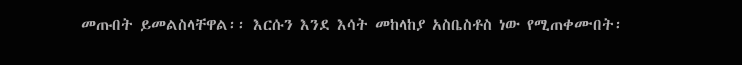መጡበት ይመልስላቸዋል፡፡ እርሱን እንደ እሳት መከላከያ አስቤስቶስ ነው የሚጠቀሙበት፡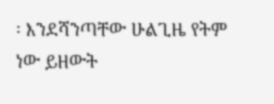፡ እንደሻንጣቸው ሁልጊዜ የትም ነው ይዘውት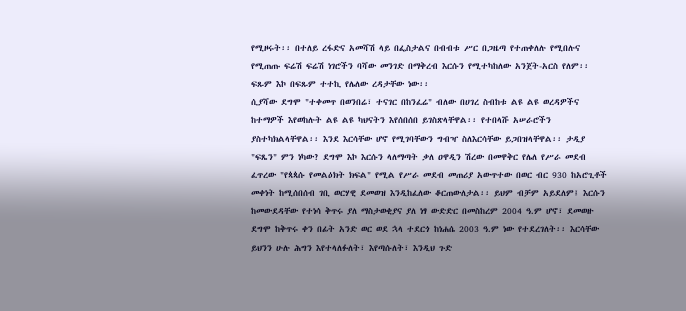የሚዞሩት፡፡ በተለይ ረፋድና አመሻሽ ላይ በፌስታልና በብብቱ ሥር በጋዜጣ የተጠቀለሉ የሚበሉና የሚጠጡ ፍሬሽ ፍሬሽ ነገሮችን ባሻው መንገድ በማቅረብ እርሱን የሚተካከለው አንጀት-አርስ የለም፡፡ ፍጹም እኮ በፍጹም ተተኪ የሌለው ረዳታቸው ነው፡፡
ሲያሻው ደግሞ "ተቀመጥ በወንበሬ፣ ተናገር በከንፈሬ" ብለው በሀገረ ስብከቱ ልዩ ልዩ ወረዳዎችና ከተማዎች እየወከሉት ልዩ ልዩ ካህናትን እየሰበሰበ ይገስጽላቸዋል፡፡ የተበላሹ አሠራሮችን ያስተካክልላቸዋል፡፡ እንደ እርሳቸው ሆኖ የሚገባቸውን ግብዣ ስለእርሳቸው ይጋበዝላቸዋል፡፡ ታዲያ "ፍጼን" ምን ነካው? ደግሞ እኮ እርሱን ላለማጣት ቃለ ዐዋዲን ሽረው በመዋቅር የሌለ የሥራ መደብ ፈጥረው "የጳጳሱ የመልዕክት ክፍል" የሚል የሥራ መደብ መጠሪያ አውጥተው በወር ብር 930 ከአሮጊቶች መቀነት ከሚሰበሰብ ገቢ ወርሃዊ ደመወዝ እንዲከፈለው ቆርጠውለታል፡፡ ይህም ብቻም አይደለም፤ እርሱን ከመውደዳቸው የተነሳ ቅጥሩ ያለ ማስታወቂያና ያለ ነፃ ውድድር በመስከረም 2004 ዓ.ም ሆኖ፣ ደመወዙ ደግሞ ከቅጥሩ ቀን በፊት አንድ ወር ወደ ኋላ ተደርጎ ከነሐሴ 2003 ዓ.ም ነው የተደረገለት፡፡ እርሳቸው ይህንን ሁሉ ሕግን እየተላለፉለት፣ እየጣሱለት፣ እንዲህ ጉድ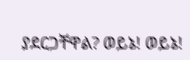ያደርጋቸዋል? ወይኔ! ወይኔ!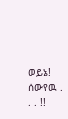ወይኔ! ሰውየዉ . . . !!